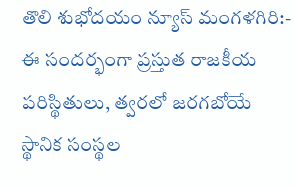తొలి శుభోదయం న్యూస్ మంగళగిరి:-
ఈ సందర్భంగా ప్రస్తుత రాజకీయ పరిస్థితులు, త్వరలో జరగబోయే స్థానిక సంస్థల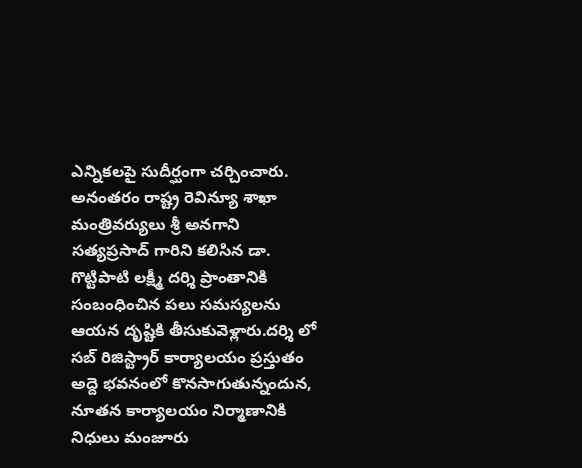ఎన్నికలపై సుదీర్ఘంగా చర్చించారు. అనంతరం రాష్ట్ర రెవిన్యూ శాఖా మంత్రివర్యులు శ్రీ అనగాని సత్యప్రసాద్ గారిని కలిసిన డా. గొట్టిపాటి లక్ష్మీ దర్శి ప్రాంతానికి సంబంధించిన పలు సమస్యలను ఆయన దృష్టికి తీసుకువెళ్లారు.దర్శి లో సబ్ రిజిస్ట్రార్ కార్యాలయం ప్రస్తుతం అద్దె భవనంలో కొనసాగుతున్నందున, నూతన కార్యాలయం నిర్మాణానికి నిధులు మంజూరు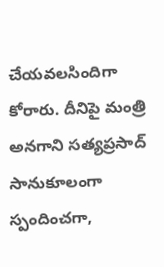చేయవలసిందిగా కోరారు. దీనిపై మంత్రి అనగాని సత్యప్రసాద్ సానుకూలంగా స్పందించగా,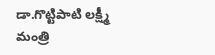డా.గొట్టిపాటి లక్ష్మీ మంత్రి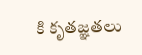కి కృతజ్ఞతలు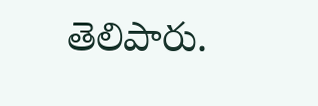తెలిపారు.